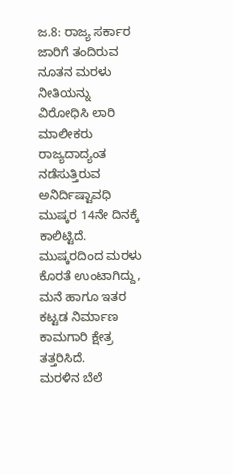ಜ.8: ರಾಜ್ಯ ಸರ್ಕಾರ ಜಾರಿಗೆ ತಂದಿರುವ ನೂತನ ಮರಳು ನೀತಿಯನ್ನು ವಿರೋಧಿಸಿ ಲಾರಿ ಮಾಲೀಕರು ರಾಜ್ಯದಾದ್ಯಂತ ನಡೆಸುತ್ತಿರುವ ಅನಿರ್ದಿಷ್ಟಾವಧಿ ಮುಷ್ಕರ 14ನೇ ದಿನಕ್ಕೆ ಕಾಲಿಟ್ಟಿದೆ. ಮುಷ್ಕರದಿಂದ ಮರಳು ಕೊರತೆ ಉಂಟಾಗಿದ್ದು, ಮನೆ ಹಾಗೂ ಇತರ ಕಟ್ಟಡ ನಿರ್ಮಾಣ ಕಾಮಗಾರಿ ಕ್ಷೇತ್ರ ತತ್ತರಿಸಿದೆ.
ಮರಳಿನ ಬೆಲೆ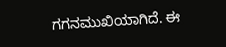ಗಗನಮುಖಿಯಾಗಿದೆ. ಈ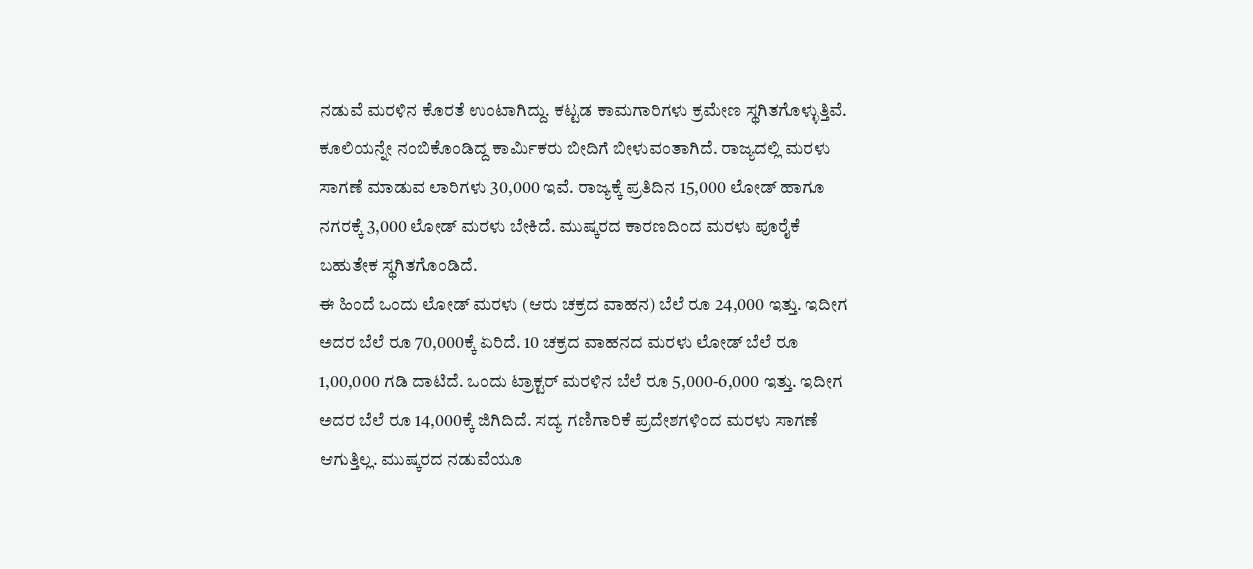ನಡುವೆ ಮರಳಿನ ಕೊರತೆ ಉಂಟಾಗಿದ್ದು. ಕಟ್ಟಡ ಕಾಮಗಾರಿಗಳು ಕ್ರಮೇಣ ಸ್ಥಗಿತಗೊಳ್ಳುತ್ತಿವೆ. ಕೂಲಿಯನ್ನೇ ನಂಬಿಕೊಂಡಿದ್ದ ಕಾರ್ಮಿಕರು ಬೀದಿಗೆ ಬೀಳುವಂತಾಗಿದೆ. ರಾಜ್ಯದಲ್ಲಿ ಮರಳು ಸಾಗಣೆ ಮಾಡುವ ಲಾರಿಗಳು 30,000 ಇವೆ. ರಾಜ್ಯಕ್ಕೆ ಪ್ರತಿದಿನ 15,000 ಲೋಡ್ ಹಾಗೂ ನಗರಕ್ಕೆ 3,000 ಲೋಡ್ ಮರಳು ಬೇಕಿದೆ. ಮುಷ್ಕರದ ಕಾರಣದಿಂದ ಮರಳು ಪೂರೈಕೆ ಬಹುತೇಕ ಸ್ಥಗಿತಗೊಂಡಿದೆ.
ಈ ಹಿಂದೆ ಒಂದು ಲೋಡ್ ಮರಳು (ಆರು ಚಕ್ರದ ವಾಹನ) ಬೆಲೆ ರೂ 24,000 ಇತ್ತು. ಇದೀಗ ಅದರ ಬೆಲೆ ರೂ 70,000ಕ್ಕೆ ಏರಿದೆ. 10 ಚಕ್ರದ ವಾಹನದ ಮರಳು ಲೋಡ್ ಬೆಲೆ ರೂ 1,00,000 ಗಡಿ ದಾಟಿದೆ. ಒಂದು ಟ್ರಾಕ್ಟರ್ ಮರಳಿನ ಬೆಲೆ ರೂ 5,000-6,000 ಇತ್ತು. ಇದೀಗ ಅದರ ಬೆಲೆ ರೂ 14,000ಕ್ಕೆ ಜಿಗಿದಿದೆ. ಸದ್ಯ ಗಣಿಗಾರಿಕೆ ಪ್ರದೇಶಗಳಿಂದ ಮರಳು ಸಾಗಣೆ ಆಗುತ್ತಿಲ್ಲ. ಮುಷ್ಕರದ ನಡುವೆಯೂ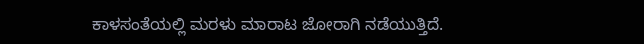ಕಾಳಸಂತೆಯಲ್ಲಿ ಮರಳು ಮಾರಾಟ ಜೋರಾಗಿ ನಡೆಯುತ್ತಿದೆ.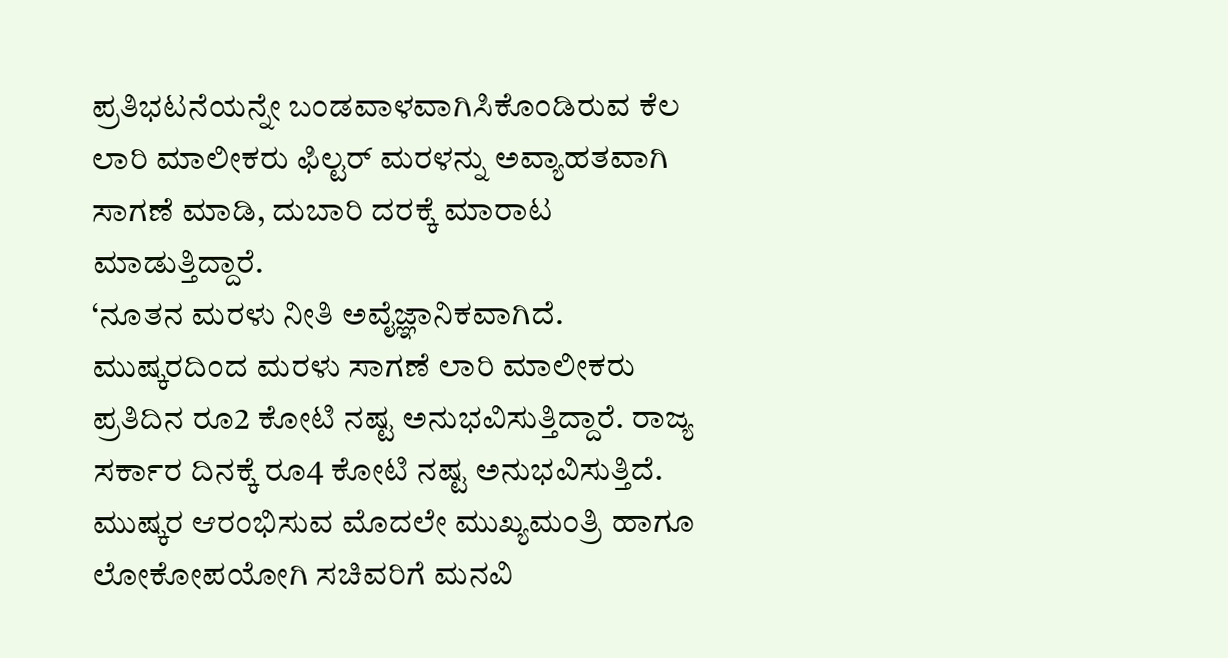ಪ್ರತಿಭಟನೆಯನ್ನೇ ಬಂಡವಾಳವಾಗಿಸಿಕೊಂಡಿರುವ ಕೆಲ ಲಾರಿ ಮಾಲೀಕರು ಫಿಲ್ಟರ್ ಮರಳನ್ನು ಅವ್ಯಾಹತವಾಗಿ ಸಾಗಣೆ ಮಾಡಿ, ದುಬಾರಿ ದರಕ್ಕೆ ಮಾರಾಟ ಮಾಡುತ್ತಿದ್ದಾರೆ.
‘ನೂತನ ಮರಳು ನೀತಿ ಅವೈಜ್ಞಾನಿಕವಾಗಿದೆ. ಮುಷ್ಕರದಿಂದ ಮರಳು ಸಾಗಣೆ ಲಾರಿ ಮಾಲೀಕರು ಪ್ರತಿದಿನ ರೂ2 ಕೋಟಿ ನಷ್ಟ ಅನುಭವಿಸುತ್ತಿದ್ದಾರೆ. ರಾಜ್ಯ ಸರ್ಕಾರ ದಿನಕ್ಕೆ ರೂ4 ಕೋಟಿ ನಷ್ಟ ಅನುಭವಿಸುತ್ತಿದೆ. ಮುಷ್ಕರ ಆರಂಭಿಸುವ ಮೊದಲೇ ಮುಖ್ಯಮಂತ್ರಿ ಹಾಗೂ ಲೋಕೋಪಯೋಗಿ ಸಚಿವರಿಗೆ ಮನವಿ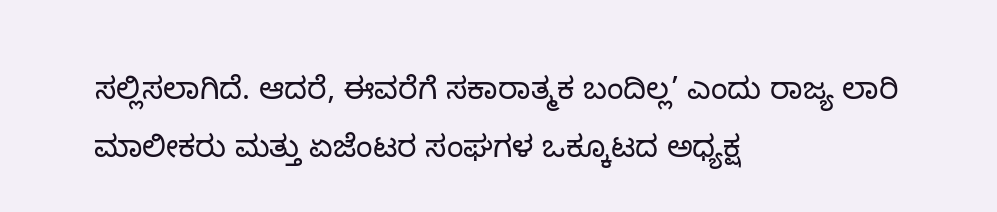ಸಲ್ಲಿಸಲಾಗಿದೆ. ಆದರೆ, ಈವರೆಗೆ ಸಕಾರಾತ್ಮಕ ಬಂದಿಲ್ಲ’ ಎಂದು ರಾಜ್ಯ ಲಾರಿ ಮಾಲೀಕರು ಮತ್ತು ಏಜೆಂಟರ ಸಂಘಗಳ ಒಕ್ಕೂಟದ ಅಧ್ಯಕ್ಷ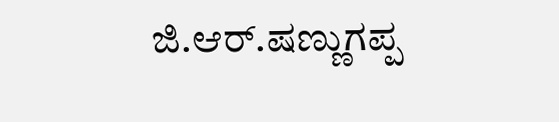ಜಿ.ಆರ್.ಷಣ್ಣುಗಪ್ಪ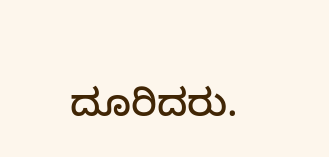ದೂರಿದರು.